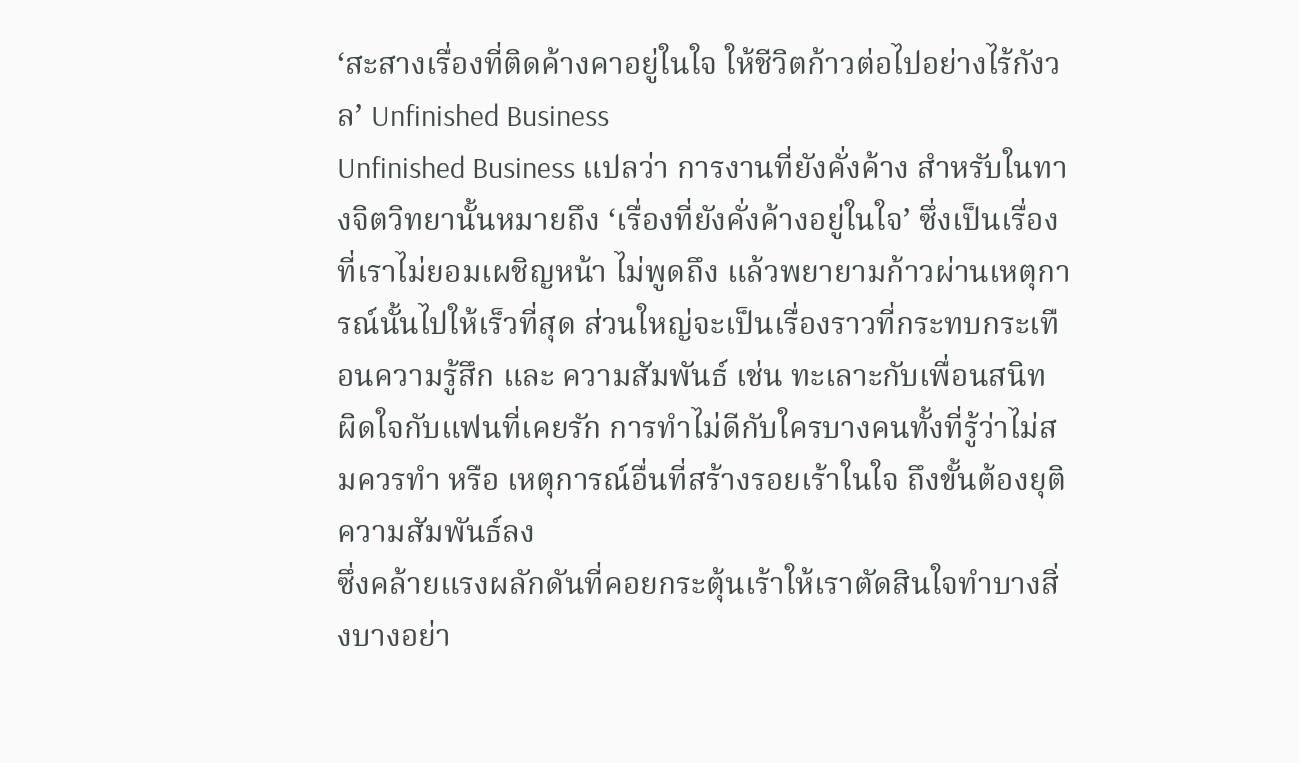‘สะสางเรื่องที่ติดค้างคาอยู่ในใจ ให้ชีวิตก้าวต่อไปอย่างไร้กังวล’ Unfinished Business
Unfinished Business แปลว่า การงานที่ยังคั่งค้าง สำหรับในทางจิตวิทยานั้นหมายถึง ‘เรื่องที่ยังคั่งค้างอยู่ในใจ’ ซึ่งเป็นเรื่องที่เราไม่ยอมเผชิญหน้า ไม่พูดถึง แล้วพยายามก้าวผ่านเหตุการณ์นั้นไปให้เร็วที่สุด ส่วนใหญ่จะเป็นเรื่องราวที่กระทบกระเทือนความรู้สึก และ ความสัมพันธ์ เช่น ทะเลาะกับเพื่อนสนิท ผิดใจกับแฟนที่เคยรัก การทำไม่ดีกับใครบางคนทั้งที่รู้ว่าไม่สมควรทำ หรือ เหตุการณ์อื่นที่สร้างรอยเร้าในใจ ถึงขั้นต้องยุติความสัมพันธ์ลง
ซึ่งคล้ายแรงผลักดันที่คอยกระตุ้นเร้าให้เราตัดสินใจทำบางสิ่งบางอย่า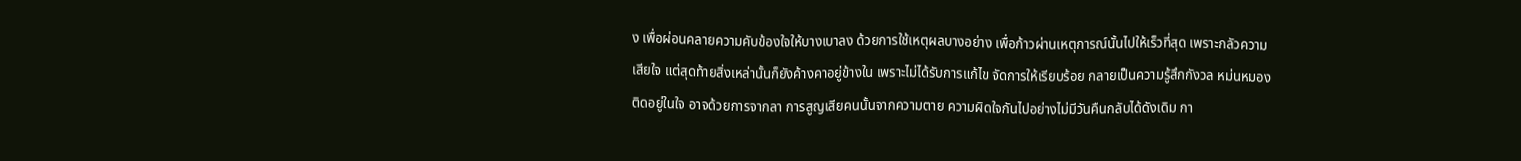ง เพื่อผ่อนคลายความคับข้องใจให้บางเบาลง ด้วยการใช้เหตุผลบางอย่าง เพื่อก้าวผ่านเหตุการณ์นั้นไปให้เร็วที่สุด เพราะกลัวความเสียใจ แต่สุดท้ายสิ่งเหล่านั้นก็ยังค้างคาอยู่ข้างใน เพราะไม่ได้รับการแก้ไข จัดการให้เรียบร้อย กลายเป็นความรู้สึกกังวล หม่นหมอง ติดอยู่ในใจ อาจด้วยการจากลา การสูญเสียคนนั้นจากความตาย ความผิดใจกันไปอย่างไม่มีวันคืนกลับได้ดังเดิม กา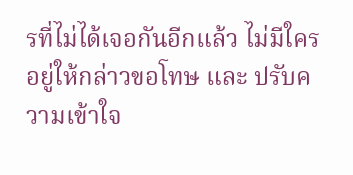รที่ไม่ได้เจอกันอีกแล้ว ไม่มีใครอยู่ให้กล่าวขอโทษ และ ปรับความเข้าใจ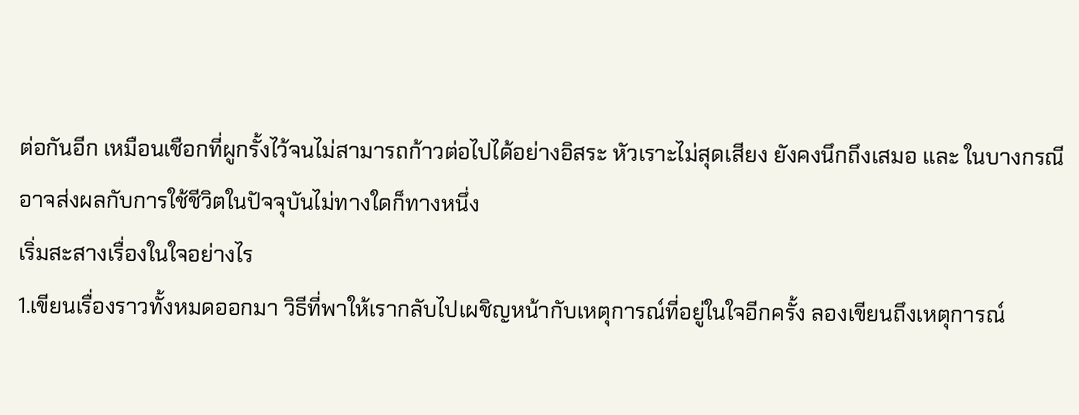ต่อกันอีก เหมือนเชือกที่ผูกรั้งไว้จนไม่สามารถก้าวต่อไปได้อย่างอิสระ หัวเราะไม่สุดเสียง ยังคงนึกถึงเสมอ และ ในบางกรณีอาจส่งผลกับการใช้ชีวิตในปัจจุบันไม่ทางใดก็ทางหนึ่ง
เริ่มสะสางเรื่องในใจอย่างไร
1.เขียนเรื่องราวทั้งหมดออกมา วิธีที่พาให้เรากลับไปเผชิญหน้ากับเหตุการณ์ที่อยู่ในใจอีกครั้ง ลองเขียนถึงเหตุการณ์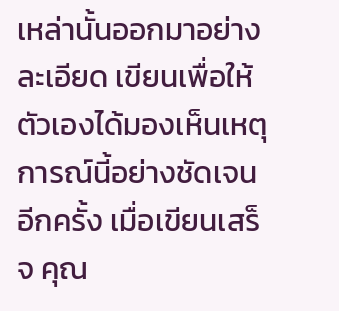เหล่านั้นออกมาอย่างละเอียด เขียนเพื่อให้ตัวเองได้มองเห็นเหตุการณ์นี้อย่างชัดเจนอีกครั้ง เมื่อเขียนเสร็จ คุณ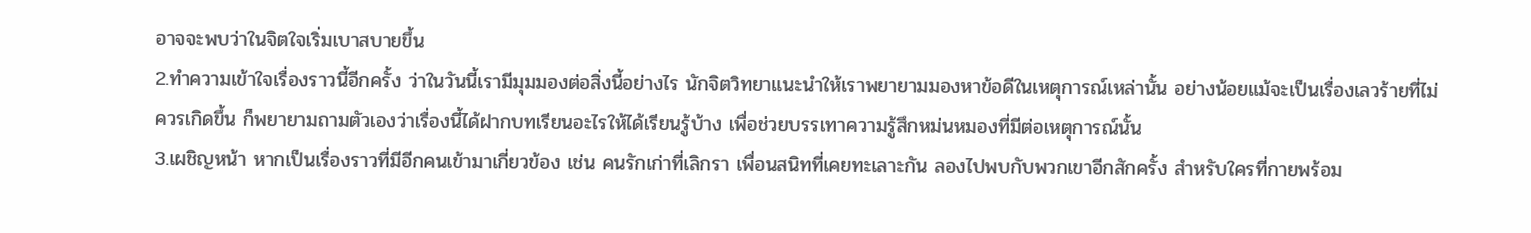อาจจะพบว่าในจิตใจเริ่มเบาสบายขึ้น
2.ทำความเข้าใจเรื่องราวนี้อีกครั้ง ว่าในวันนี้เรามีมุมมองต่อสิ่งนี้อย่างไร นักจิตวิทยาแนะนำให้เราพยายามมองหาข้อดีในเหตุการณ์เหล่านั้น อย่างน้อยแม้จะเป็นเรื่องเลวร้ายที่ไม่ควรเกิดขึ้น ก็พยายามถามตัวเองว่าเรื่องนี้ได้ฝากบทเรียนอะไรให้ได้เรียนรู้บ้าง เพื่อช่วยบรรเทาความรู้สึกหม่นหมองที่มีต่อเหตุการณ์นั้น
3.เผชิญหน้า หากเป็นเรื่องราวที่มีอีกคนเข้ามาเกี่ยวข้อง เช่น คนรักเก่าที่เลิกรา เพื่อนสนิทที่เคยทะเลาะกัน ลองไปพบกับพวกเขาอีกสักครั้ง สำหรับใครที่กายพร้อม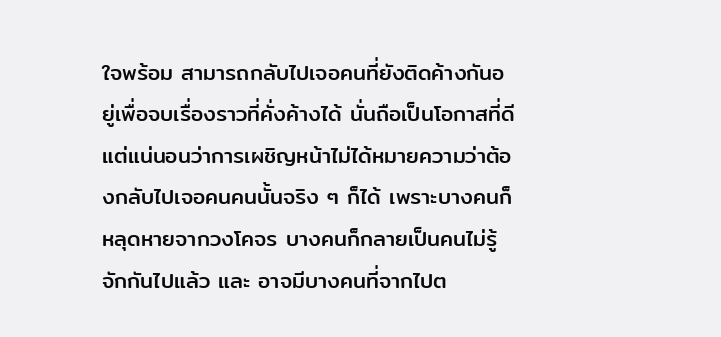ใจพร้อม สามารถกลับไปเจอคนที่ยังติดค้างกันอยู่เพื่อจบเรื่องราวที่คั่งค้างได้ นั่นถือเป็นโอกาสที่ดี แต่แน่นอนว่าการเผชิญหน้าไม่ได้หมายความว่าต้องกลับไปเจอคนคนนั้นจริง ๆ ก็ได้ เพราะบางคนก็หลุดหายจากวงโคจร บางคนก็กลายเป็นคนไม่รู้จักกันไปแล้ว และ อาจมีบางคนที่จากไปต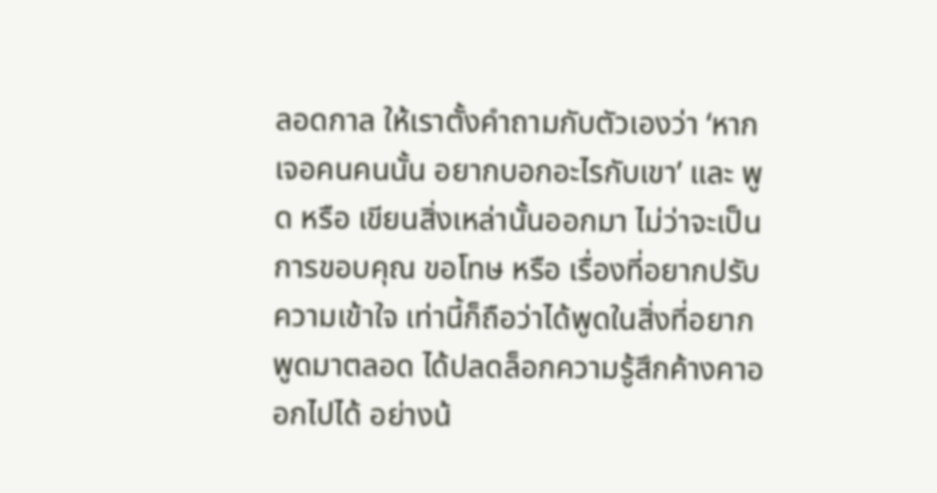ลอดกาล ให้เราตั้งคำถามกับตัวเองว่า ‘หากเจอคนคนนั้น อยากบอกอะไรกับเขา’ และ พูด หรือ เขียนสิ่งเหล่านั้นออกมา ไม่ว่าจะเป็นการขอบคุณ ขอโทษ หรือ เรื่องที่อยากปรับความเข้าใจ เท่านี้ก็ถือว่าได้พูดในสิ่งที่อยากพูดมาตลอด ได้ปลดล็อกความรู้สึกค้างคาออกไปได้ อย่างน้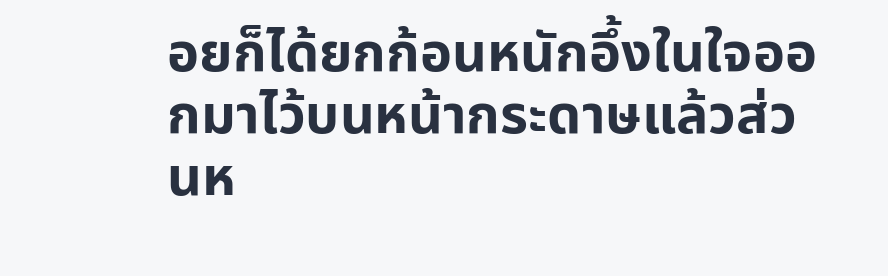อยก็ได้ยกก้อนหนักอึ้งในใจออกมาไว้บนหน้ากระดาษแล้วส่วนห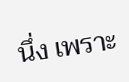นึ่ง เพราะ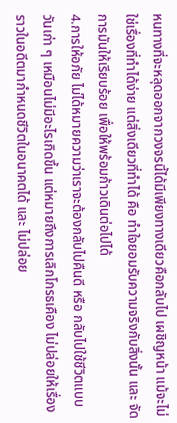หนทางที่จะหลุดออกจากวงจรนี้ได้มีเพียงทางเดียวคือกลับไป เผชิญหน้า แม้จะไม่ใช่เรื่องที่ทำได้ง่าย แต่สิ่งเดียวที่ทำได้ คือ ทำใจยอมรับความจริงกับสิ่งนั้น และ จัดการมันให้เรียบร้อย เพื่อให้พร้อมก้าวเดินต่อไปได้
4.การให้อภัย ไม่ได้หมายความว่าเราจะต้องกลับไปคืนดี หรือ กลับไปใช้ชีวิตแบบวันเก่า ๆ เหมือนไม่มีอะไรเกิดขึ้น แต่หมายถึงการเลิกโกรธเคือง ไม่ปล่อยให้เรื่องราวในอดีตมากำหนดชีวิตในอนาคตได้ และ ไม่ปล่อย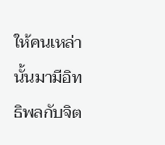ให้คนเหล่านั้นมามีอิทธิพลกับจิต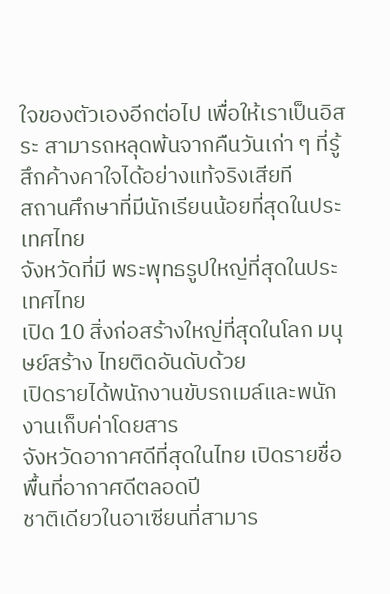ใจของตัวเองอีกต่อไป เพื่อให้เราเป็นอิสระ สามารถหลุดพ้นจากคืนวันเก่า ๆ ที่รู้สึกค้างคาใจได้อย่างแท้จริงเสียที
สถานศึกษาที่มีนักเรียนน้อยที่สุดในประเทศไทย
จังหวัดที่มี พระพุทธรูปใหญ่ที่สุดในประเทศไทย
เปิด 10 สิ่งก่อสร้างใหญ่ที่สุดในโลก มนุษย์สร้าง ไทยติดอันดับด้วย
เปิดรายได้พนักงานขับรถเมล์และพนักงานเก็บค่าโดยสาร
จังหวัดอากาศดีที่สุดในไทย เปิดรายชื่อพื้นที่อากาศดีตลอดปี
ชาติเดียวในอาเซียนที่สามาร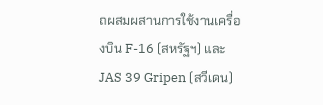ถผสมผสานการใช้งานเครื่องบิน F-16 (สหรัฐฯ) และ JAS 39 Gripen (สวีเดน)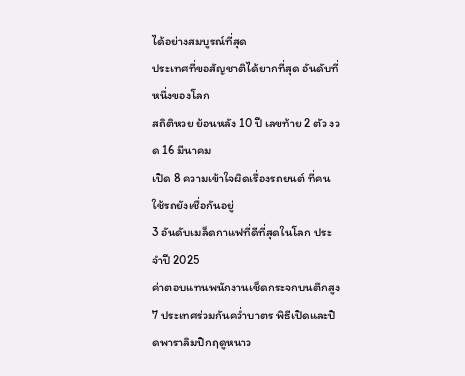ได้อย่างสมบูรณ์ที่สุด
ประเทศที่ขอสัญชาติได้ยากที่สุด อันดับที่หนึ่งของโลก
สถิติหวย ย้อนหลัง 10 ปี เลขท้าย 2 ตัว งวด 16 มีนาคม
เปิด 8 ความเข้าใจผิดเรื่องรถยนต์ ที่คนใช้รถยังเชื่อกันอยู่
3 อันดับเมล็ดกาแฟที่ดีที่สุดในโลก ประจำปี 2025
ค่าตอบแทนพนักงานเช็ดกระจกบนตึกสูง
7 ประเทศร่วมกันคว่ำบาตร พิธีเปิดและปิดพาราลิมปิกฤดูหนาว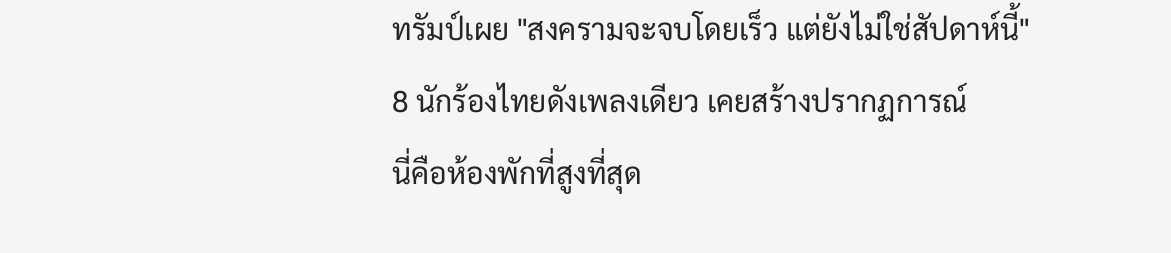ทรัมป์เผย "สงครามจะจบโดยเร็ว แต่ยังไม่ใช่สัปดาห์นี้"
8 นักร้องไทยดังเพลงเดียว เคยสร้างปรากฏการณ์
นี่คือห้องพักที่สูงที่สุด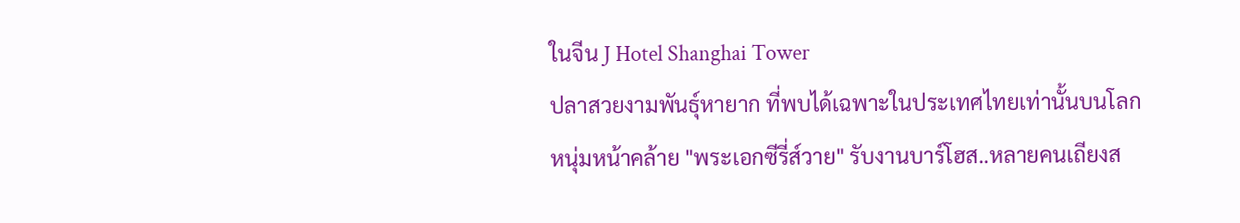ในจีน J Hotel Shanghai Tower
ปลาสวยงามพันธุ์หายาก ที่พบได้เฉพาะในประเทศไทยเท่านั้นบนโลก
หนุ่มหน้าคล้าย "พระเอกซีรี่ส์วาย" รับงานบาร์โฮส..หลายคนเถียงส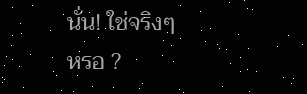นั่น! ใช่จริงๆ หรอ ?